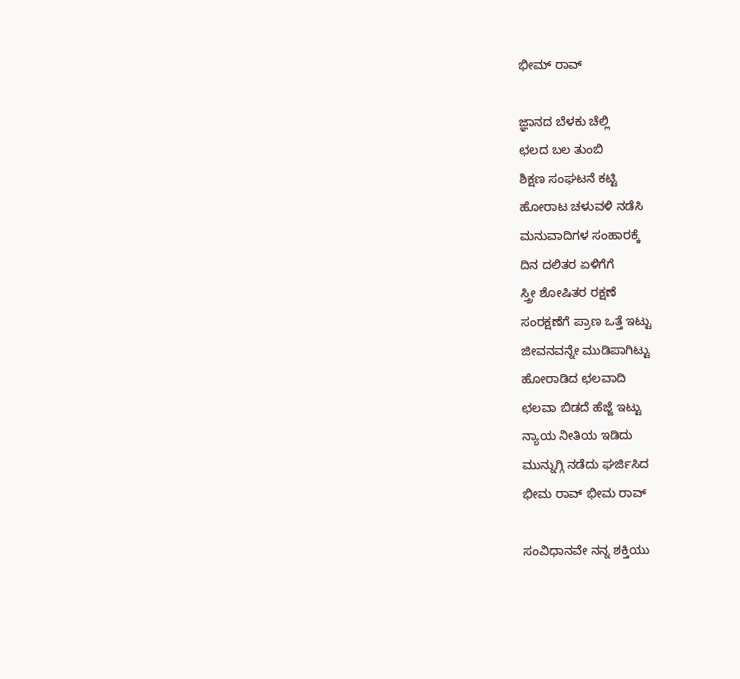ಭೀಮ್ ರಾವ್

ಜ್ಞಾನದ ಬೆಳಕು ಚೆಲ್ಲಿ
ಛಲದ ಬಲ ತುಂಬಿ
ಶಿಕ್ಷಣ ಸಂಘಟನೆ ಕಟ್ಟಿ
ಹೋರಾಟ ಚಳುವಳಿ ನಡೆಸಿ
ಮನುವಾದಿಗಳ ಸಂಹಾರಕ್ಕೆ
ದಿನ ದಲಿತರ ಏಳಿಗೆಗೆ
ಸ್ತ್ರೀ ಶೋಷಿತರ ರಕ್ಷಣೆ
ಸಂರಕ್ಷಣೆಗೆ ಪ್ರಾಣ ಒತ್ತೆ ಇಟ್ಟು
ಜೀವನವನ್ನೇ ಮುಡಿಪಾಗಿಟ್ಟು
ಹೋರಾಡಿದ ಛಲವಾದಿ
ಛಲವಾ ಬಿಡದೆ ಹೆಜ್ಜೆ ಇಟ್ಟು
ನ್ಯಾಯ ನೀತಿಯ ಇಡಿದು
ಮುನ್ನುಗ್ಗಿ ನಡೆದು ಘರ್ಜಿಸಿದ
ಭೀಮ ರಾವ್ ಭೀಮ ರಾವ್

ಸಂವಿಧಾನವೇ ನನ್ನ ಶಕ್ತಿಯು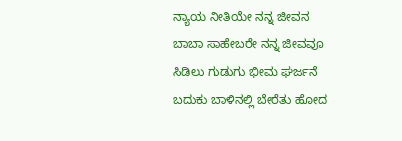ನ್ಯಾಯ ನೀತಿಯೇ ನನ್ನ ಜೀವನ
ಬಾಬಾ ಸಾಹೇಬರೇ ನನ್ನ ಜೀವವೂ
ಸಿಡಿಲು ಗುಡುಗು ಭೀಮ ಘರ್ಜನೆ
ಬದುಕು ಬಾಳಿನಲ್ಲಿ ಬೇರೆತು ಹೋದ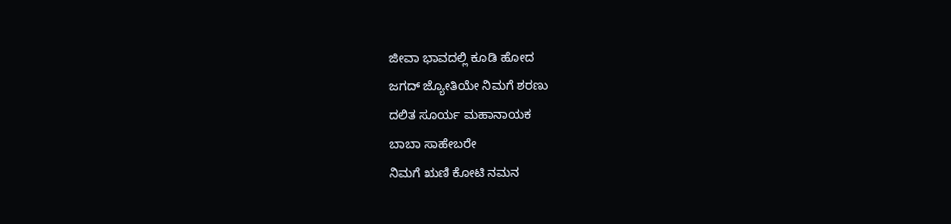ಜೀವಾ ಭಾವದಲ್ಲಿ ಕೂಡಿ ಹೋದ
ಜಗದ್ ಜ್ಯೋತಿಯೇ ನಿಮಗೆ ಶರಣು
ದಲಿತ ಸೂರ್ಯ ಮಹಾನಾಯಕ
ಬಾಬಾ ಸಾಹೇಬರೇ
ನಿಮಗೆ ಋಣಿ ಕೋಟಿ ನಮನ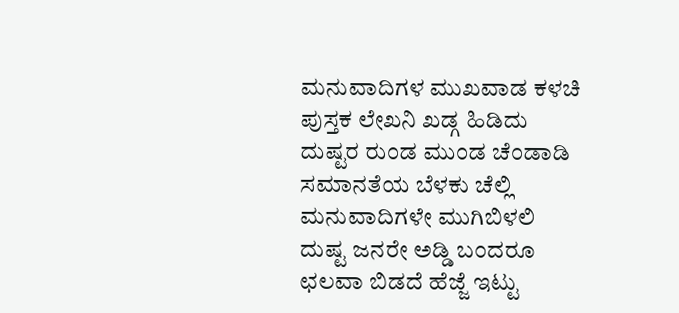ಮನುವಾದಿಗಳ ಮುಖವಾಡ ಕಳಚಿ
ಪುಸ್ತಕ ಲೇಖನಿ ಖಡ್ಗ ಹಿಡಿದು
ದುಷ್ಟರ ರುಂಡ ಮುಂಡ ಚೆಂಡಾಡಿ
ಸಮಾನತೆಯ ಬೆಳಕು ಚೆಲ್ಲಿ
ಮನುವಾದಿಗಳೇ ಮುಗಿಬಿಳಲಿ
ದುಷ್ಟ ಜನರೇ ಅಡ್ಡಿ ಬಂದರೂ
ಛಲವಾ ಬಿಡದೆ ಹೆಜ್ಜೆ ಇಟ್ಟು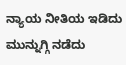ನ್ಯಾಯ ನೀತಿಯ ಇಡಿದು
ಮುನ್ನುಗ್ಗಿ ನಡೆದು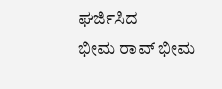ಘರ್ಜಿಸಿದ
ಭೀಮ ರಾವ್ ಭೀಮ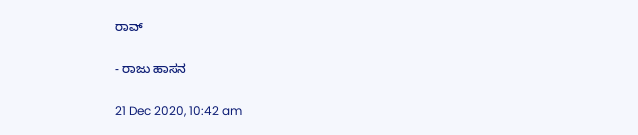ರಾವ್

- ರಾಜು ಹಾಸನ

21 Dec 2020, 10:42 am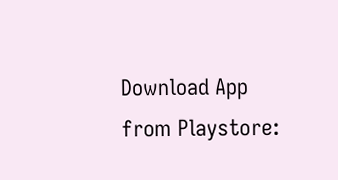Download App from Playstore: